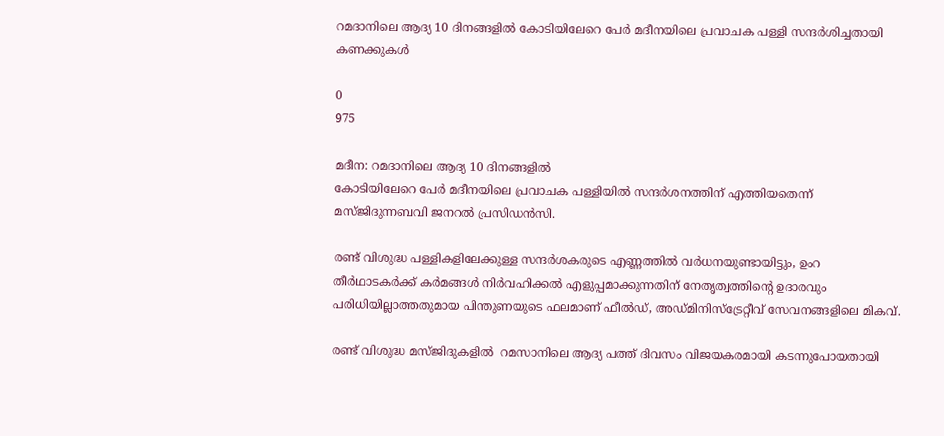റമദാനിലെ ആദ്യ 10 ദിനങ്ങളിൽ കോടിയിലേറെ പേർ മദീനയിലെ പ്രവാചക പള്ളി സന്ദർശിച്ചതായി കണക്കുകൾ

0
975

മദീന: റമദാനിലെ ആദ്യ 10 ദിനങ്ങളിൽ
കോടിയിലേറെ പേർ മദീനയിലെ പ്രവാചക പള്ളിയിൽ സന്ദർശനത്തിന് എത്തിയതെന്ന് മസ്ജിദുന്നബവി ജനറൽ പ്രസിഡൻസി.

രണ്ട് വിശുദ്ധ പള്ളികളിലേക്കുള്ള സന്ദർശകരുടെ എണ്ണത്തിൽ വർധനയുണ്ടായിട്ടും, ഉംറ തീർഥാടകർക്ക് കർമങ്ങൾ നിർവഹിക്കൽ എളുപ്പമാക്കുന്നതിന് നേതൃത്വത്തിന്റെ ഉദാരവും പരിധിയില്ലാത്തതുമായ പിന്തുണയുടെ ഫലമാണ് ഫീൽഡ്, അഡ്മിനിസ്ട്രേറ്റീവ് സേവനങ്ങളിലെ മികവ്.

രണ്ട് വിശുദ്ധ മസ്ജിദുകളിൽ  റമസാനിലെ ആദ്യ പത്ത് ദിവസം വിജയകരമായി കടന്നുപോയതായി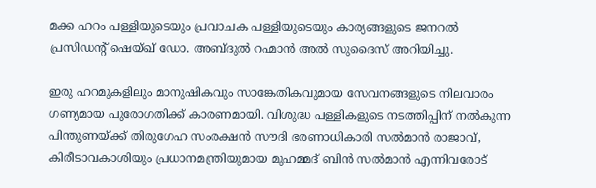മക്ക ഹറം പള്ളിയുടെയും പ്രവാചക പള്ളിയുടെയും കാര്യങ്ങളുടെ ജനറൽ പ്രസിഡന്റ് ഷെയ്ഖ് ഡോ. അബ്ദുൽ റഹ്മാൻ അൽ സുദൈസ് അറിയിച്ചു.

ഇരു ഹറമുകളിലും മാനുഷികവും സാങ്കേതികവുമായ സേവനങ്ങളുടെ നിലവാരം ഗണ്യമായ പുരോഗതിക്ക് കാരണമായി. വിശുദ്ധ പള്ളികളുടെ നടത്തിപ്പിന് നൽകുന്ന പിന്തുണയ്ക്ക് തിരുഗേഹ സംരക്ഷൻ സൗദി ഭരണാധികാരി സൽമാൻ രാജാവ്, കിരീടാവകാശിയും പ്രധാനമന്ത്രിയുമായ മുഹമ്മദ് ബിൻ സൽമാൻ എന്നിവരോട്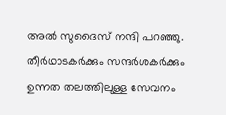അൽ സുദൈസ് നന്ദി പറഞ്ഞു.  തീർഥാടകർക്കും സന്ദർശകർക്കും ഉന്നത തലത്തിലുള്ള സേവനം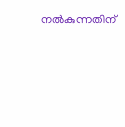നൽകുന്നതിന്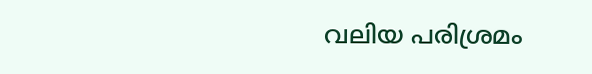വലിയ പരിശ്രമം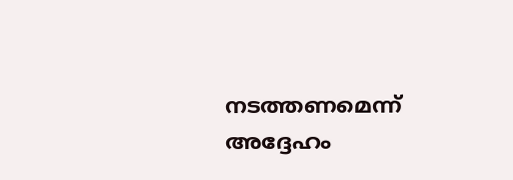നടത്തണമെന്ന് അദ്ദേഹം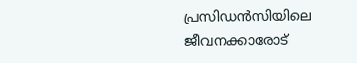പ്രസിഡൻസിയിലെ ജീവനക്കാരോട്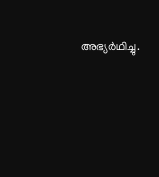അഭ്യർഥിച്ചു.